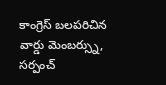కాంగ్రెస్ బలపరిచిన వార్డు మెంబర్స్ను, సర్పంచ్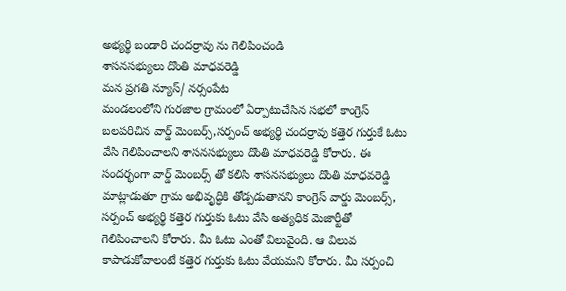అభ్యర్థి బండారి చందర్రావు ను గెలిపించండి
శాసనసభ్యులు దొంతి మాధవరెడ్డి
మన ప్రగతి న్యూస్/ నర్సంపేట
మండలంలోని గురజాల గ్రామంలో ఏర్పాటుచేసిన సభలో కాంగ్రెస్ బలపరిచిన వార్డ్ మెంబర్స్,సర్పంచ్ అభ్యర్థి చందర్రావు కత్తెర గుర్తుకే ఓటు వేసి గెలిపించాలని శాసనసభ్యులు దొంతి మాధవరెడ్డి కోరారు. ఈ సందర్భంగా వార్డ్ మెంబర్స్ తో కలిసి శాసనసభ్యులు దొంతి మాధవరెడ్డి మాట్లాడుతూ గ్రామ అభివృద్ధికి తోడ్పడుతానని కాంగ్రెస్ వార్డు మెంబర్స్, సర్పంచ్ అభ్యర్థి కత్తెర గుర్తుకు ఓటు వేసి అత్యధిక మెజార్టీతో గెలిపించాలని కోరారు. మీ ఓటు ఎంతో విలువైంది. ఆ విలువ కాపాడుకోవాలంటే కత్తెర గుర్తుకు ఓటు వేయమని కోరారు. మీ సర్పంచి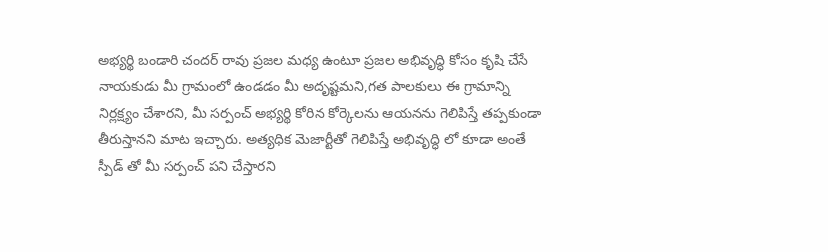అభ్యర్థి బండారి చందర్ రావు ప్రజల మధ్య ఉంటూ ప్రజల అభివృద్ధి కోసం కృషి చేసే నాయకుడు మీ గ్రామంలో ఉండడం మీ అదృష్టమని,గత పాలకులు ఈ గ్రామాన్ని నిర్లక్ష్యం చేశారని, మీ సర్పంచ్ అభ్యర్థి కోరిన కోర్కెలను ఆయనను గెలిపిస్తే తప్పకుండా తీరుస్తానని మాట ఇచ్చారు. అత్యధిక మెజార్టీతో గెలిపిస్తే అభివృద్ధి లో కూడా అంతే స్పీడ్ తో మీ సర్పంచ్ పని చేస్తారని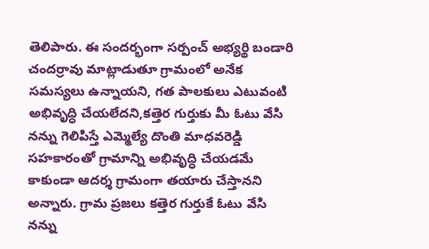తెలిపారు. ఈ సందర్భంగా సర్పంచ్ అభ్యర్థి బండారి చందర్రావు మాట్లాడుతూ గ్రామంలో అనేక సమస్యలు ఉన్నాయని, గత పాలకులు ఎటువంటి అభివృద్ధి చేయలేదని,కత్తెర గుర్తుకు మీ ఓటు వేసి నన్ను గెలిపిస్తే ఎమ్మెల్యే దొంతి మాధవరెడ్డి సహకారంతో గ్రామాన్ని అభివృద్ధి చేయడమే కాకుండా ఆదర్శ గ్రామంగా తయారు చేస్తానని అన్నారు. గ్రామ ప్రజలు కత్తెర గుర్తుకే ఓటు వేసి నన్ను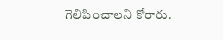గెలిపించాలని కోరారు.